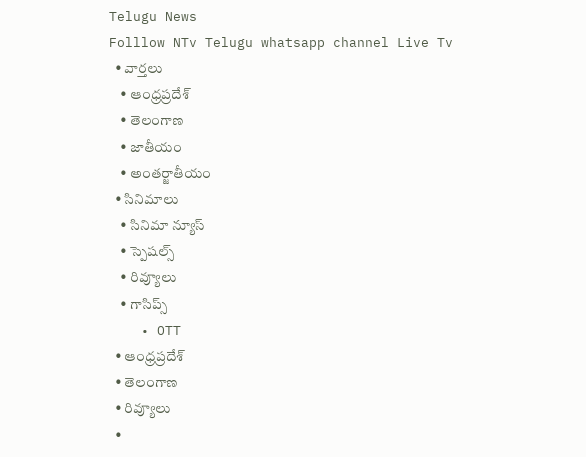Telugu News
Folllow NTv Telugu whatsapp channel Live Tv
  • వార్తలు
    • ఆంధ్రప్రదేశ్
    • తెలంగాణ
    • జాతీయం
    • అంతర్జాతీయం
  • సినిమాలు
    • సినిమా న్యూస్
    • స్పెషల్స్
    • రివ్యూలు
    • గాసిప్స్
    • OTT
  • ఆంధ్రప్రదేశ్
  • తెలంగాణ
  • రివ్యూలు
  •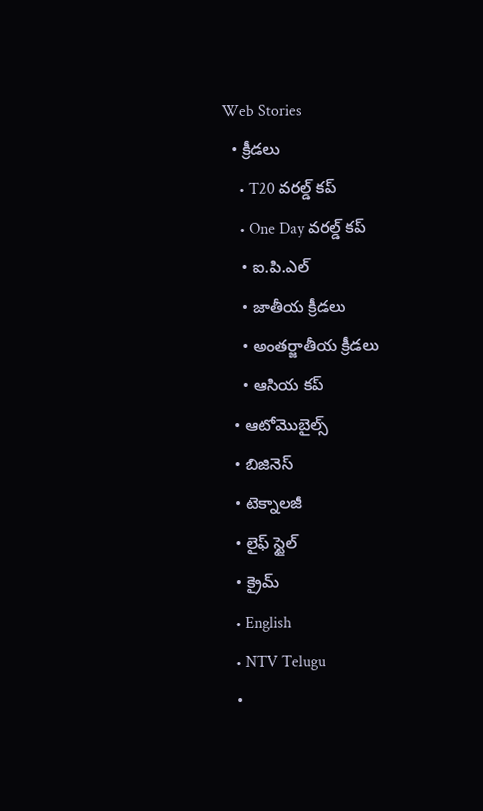Web Stories
  • క్రీడలు
    • T20 వరల్డ్ కప్
    • One Day వరల్డ్ కప్
    • ఐ.పి.ఎల్
    • జాతీయ క్రీడలు
    • అంతర్జాతీయ క్రీడలు
    • ఆసియ కప్
  • ఆటోమొబైల్స్
  • బిజినెస్‌
  • టెక్నాలజీ
  • లైఫ్ స్టైల్
  • క్రైమ్
  • English
  • NTV Telugu
  •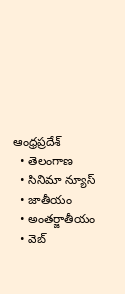ఆంధ్రప్రదేశ్
  • తెలంగాణ
  • సినిమా న్యూస్
  • జాతీయం
  • అంతర్జాతీయం
  • వెబ్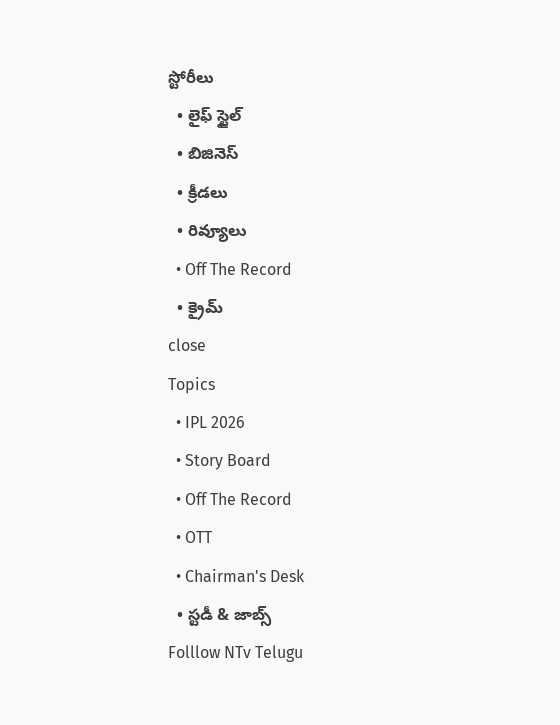స్టోరీలు
  • లైఫ్ స్టైల్
  • బిజినెస్‌
  • క్రీడలు
  • రివ్యూలు
  • Off The Record
  • క్రైమ్
close
Topics
  • IPL 2026
  • Story Board
  • Off The Record
  • OTT
  • Chairman's Desk
  • స్టడీ & జాబ్స్
Folllow NTv Telugu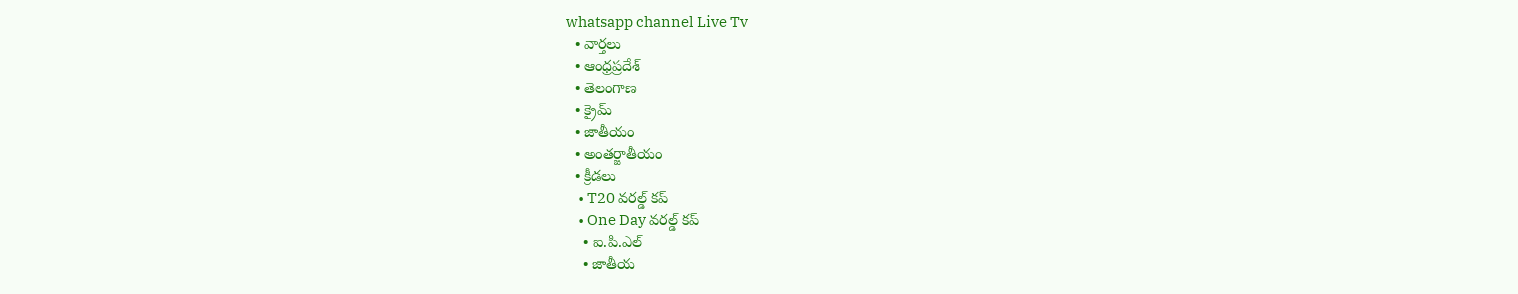whatsapp channel Live Tv
  • వార్తలు
  • ఆంధ్రప్రదేశ్
  • తెలంగాణ
  • క్రైమ్
  • జాతీయం
  • అంతర్జాతీయం
  • క్రీడలు
    • T20 వరల్డ్ కప్
    • One Day వరల్డ్ కప్
    • ఐ.పి.ఎల్
    • జాతీయ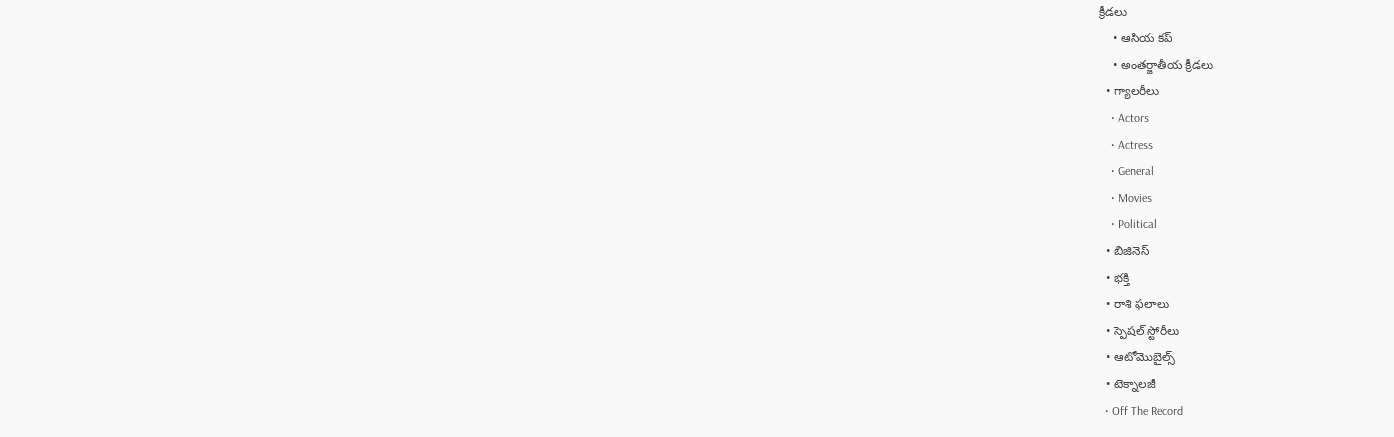క్రీడలు
    • ఆసియ కప్
    • అంతర్జాతీయ క్రీడలు
  • గ్యాలరీలు
    • Actors
    • Actress
    • General
    • Movies
    • Political
  • బిజినెస్‌
  • భక్తి
  • రాశి ఫలాలు
  • స్పెషల్‌ స్టోరీలు
  • ఆటోమొబైల్స్
  • టెక్నాలజీ
  • Off The Record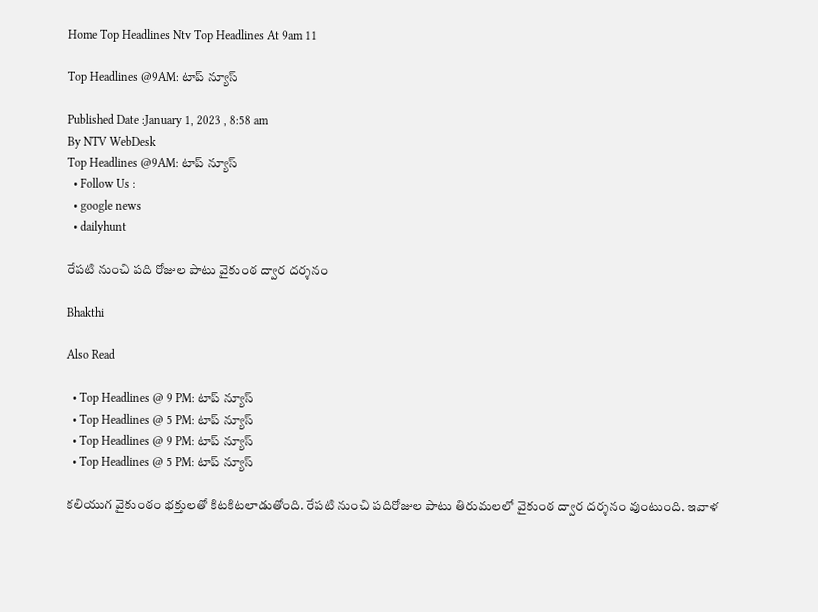Home Top Headlines Ntv Top Headlines At 9am 11

Top Headlines @9AM: టాప్ న్యూస్

Published Date :January 1, 2023 , 8:58 am
By NTV WebDesk
Top Headlines @9AM: టాప్ న్యూస్
  • Follow Us :
  • google news
  • dailyhunt

రేపటి నుంచి పది రోజుల పాటు వైకుంఠ ద్వార దర్శనం

Bhakthi

Also Read

  • Top Headlines @ 9 PM: టాప్‌ న్యూస్‌
  • Top Headlines @ 5 PM: టాప్‌ న్యూస్‌
  • Top Headlines @ 9 PM: టాప్‌ న్యూస్‌
  • Top Headlines @ 5 PM: టాప్‌ న్యూస్‌

కలియుగ వైకుంఠం భక్తులతో కిటకిటలాడుతోంది. రేపటి నుంచి పదిరోజుల పాటు తిరుమలలో వైకుంఠ ద్వార దర్శనం వుంటుంది. ఇవాళ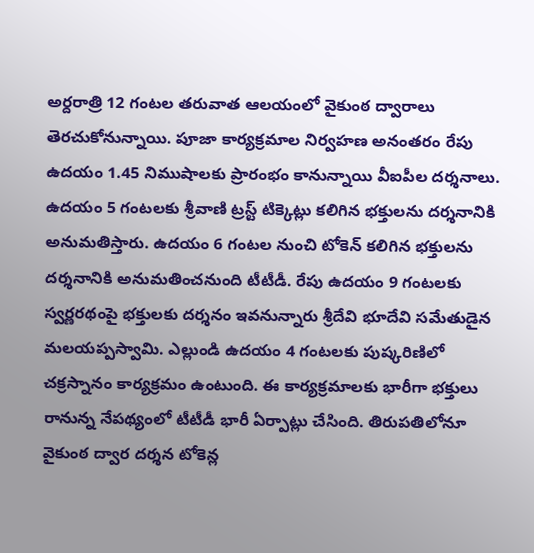అర్దరాత్రి 12 గంటల తరువాత ఆలయంలో వైకుంఠ ద్వారాలు తెరచుకోనున్నాయి. పూజా కార్యక్రమాల నిర్వహణ అనంతరం రేపు ఉదయం 1.45 నిముషాలకు ప్రారంభం కానున్నాయి వీఐపీల దర్శనాలు. ఉదయం 5 గంటలకు శ్రీవాణి ట్రస్ట్ టిక్కెట్లు కలిగిన భక్తులను దర్శనానికి అనుమతిస్తారు. ఉదయం 6 గంటల నుంచి టోకెన్ కలిగిన భక్తులను దర్శనానికి అనుమతించనుంది టీటీడీ. రేపు ఉదయం 9 గంటలకు స్వర్ణరథంపై భక్తులకు దర్శనం ఇవనున్నారు శ్రీదేవి భూదేవి సమేతుడైన మలయప్పస్వామి. ఎల్లుండి ఉదయం 4 గంటలకు పుష్కరిణిలో చక్రస్నానం కార్యక్రమం ఉంటుంది. ఈ కార్యక్రమాలకు భారీగా భక్తులు రానున్న నేపథ్యంలో టీటీడీ భారీ ఏర్పాట్లు చేసింది. తిరుపతిలోనూ వైకుంఠ ద్వార దర్శన టోకెన్ల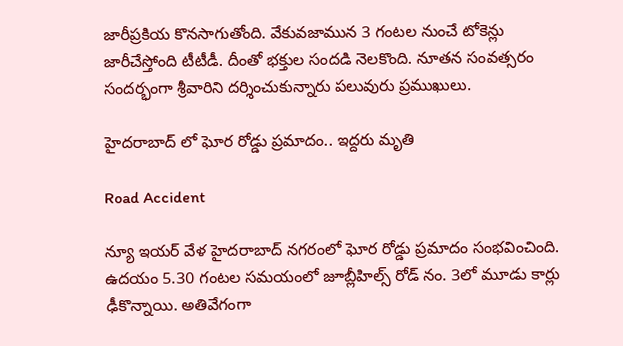జారీప్రకియ కొనసాగుతోంది. వేకువజామున 3 గంటల నుంచే టోకెన్లు జారీచేస్తోంది టీటీడీ. దీంతో భక్తుల సందడి నెలకొంది. నూతన సంవత్సరం సందర్భంగా శ్రీవారిని దర్శించుకున్నారు పలువురు ప్రముఖులు.

హైదరాబాద్ లో ఘోర రోడ్డు ప్రమాదం.. ఇద్దరు మృతి

Road Accident

న్యూ ఇయర్ వేళ హైదరాబాద్ నగరంలో ఘోర రోడ్డు ప్రమాదం సంభవించింది. ఉదయం 5.30 గంటల సమయంలో జూబ్లీహిల్స్ రోడ్ నం. 3లో మూడు కార్లు ఢీకొన్నాయి. అతివేగంగా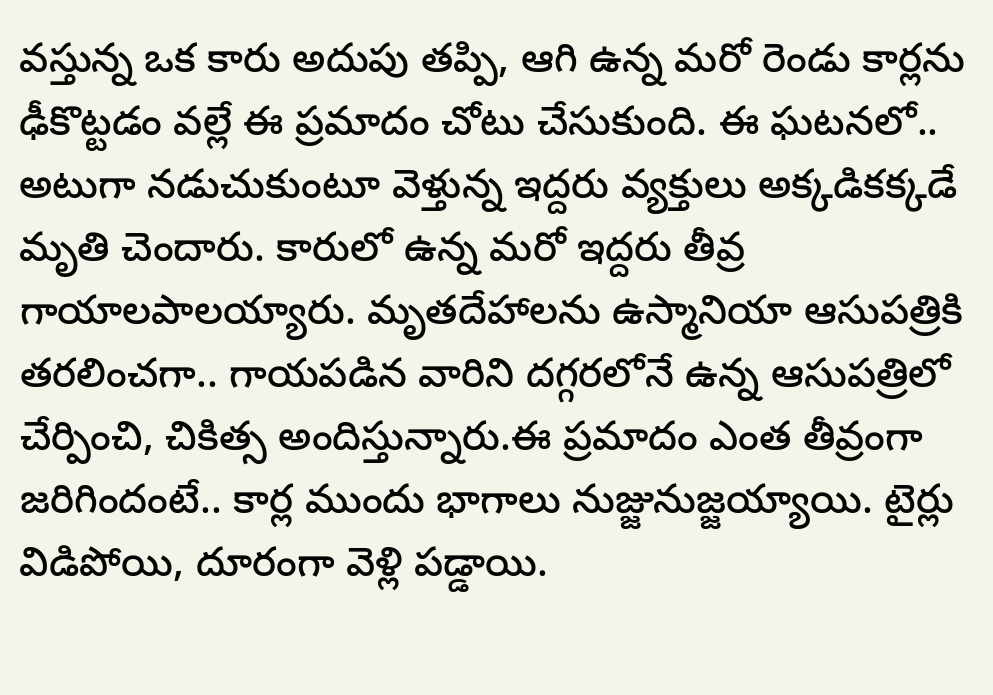వస్తున్న ఒక కారు అదుపు తప్పి, ఆగి ఉన్న మరో రెండు కార్లను ఢీకొట్టడం వల్లే ఈ ప్రమాదం చోటు చేసుకుంది. ఈ ఘటనలో.. అటుగా నడుచుకుంటూ వెళ్తున్న ఇద్దరు వ్యక్తులు అక్కడికక్కడే మృతి చెందారు. కారులో ఉన్న మరో ఇద్దరు తీవ్ర గాయాలపాలయ్యారు. మృతదేహాలను ఉస్మానియా ఆసుపత్రికి తరలించగా.. గాయపడిన వారిని దగ్గరలోనే ఉన్న ఆసుపత్రిలో చేర్పించి, చికిత్స అందిస్తున్నారు.ఈ ప్రమాదం ఎంత తీవ్రంగా జరిగిందంటే.. కార్ల ముందు భాగాలు నుజ్జునుజ్జయ్యాయి. టైర్లు విడిపోయి, దూరంగా వెళ్లి పడ్డాయి.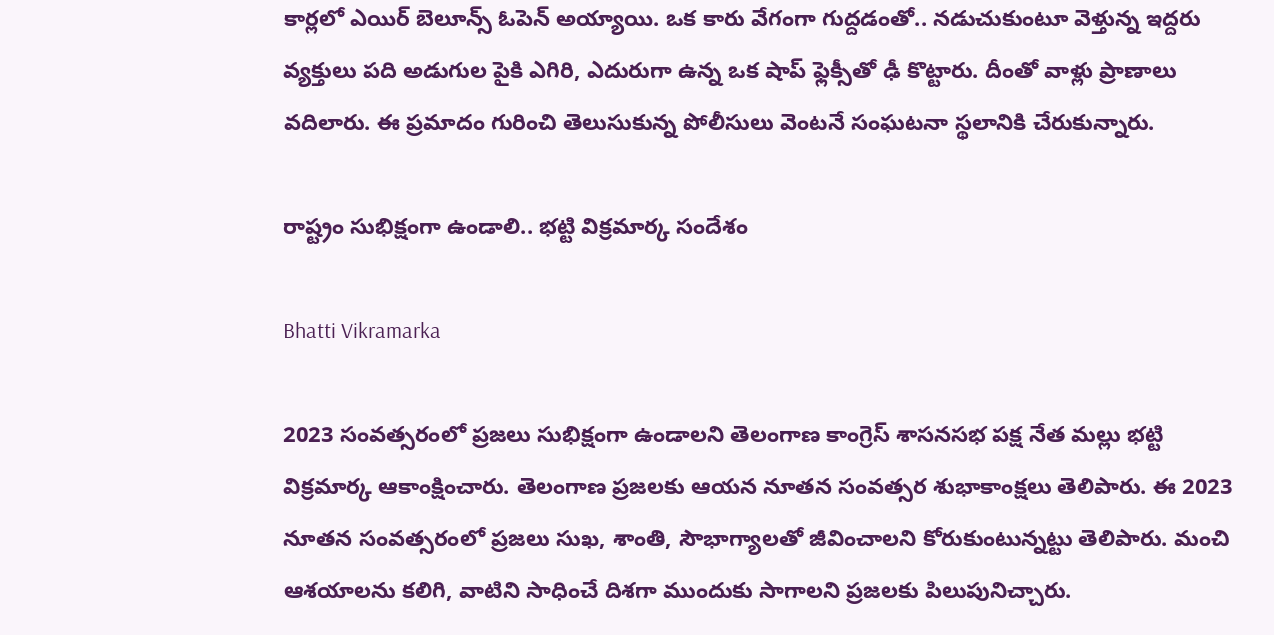కార్లలో ఎయిర్ బెలూన్స్ ఓపెన్ అయ్యాయి. ఒక కారు వేగంగా గుద్దడంతో.. నడుచుకుంటూ వెళ్తున్న ఇద్దరు వ్యక్తులు పది అడుగుల పైకి ఎగిరి, ఎదురుగా ఉన్న ఒక షాప్ ఫ్లెక్సీతో ఢీ కొట్టారు. దీంతో వాళ్లు ప్రాణాలు వదిలారు. ఈ ప్రమాదం గురించి తెలుసుకున్న పోలీసులు వెంటనే సంఘటనా స్థలానికి చేరుకున్నారు.

రాష్ట్రం సుభిక్షంగా ఉండాలి.. భట్టి విక్రమార్క సందేశం

Bhatti Vikramarka

2023 సంవత్సరంలో ప్రజలు సుభిక్షంగా ఉండాలని తెలంగాణ కాంగ్రెస్ శాసనసభ పక్ష నేత మల్లు భట్టి విక్రమార్క ఆకాంక్షించారు. తెలంగాణ ప్రజలకు ఆయన నూతన సంవత్సర శుభాకాంక్షలు తెలిపారు. ఈ 2023 నూతన సంవత్సరంలో ప్రజలు సుఖ, శాంతి, సౌభాగ్యాలతో జీవించాలని కోరుకుంటున్నట్టు తెలిపారు. మంచి ఆశయాలను కలిగి, వాటిని సాధించే దిశగా ముందుకు సాగాలని ప్రజలకు పిలుపునిచ్చారు.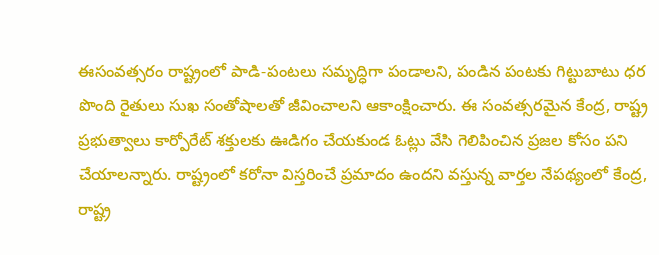ఈసంవత్సరం రాష్ట్రంలో పాడి-పంటలు సమృద్ధిగా పండాలని, పండిన పంటకు గిట్టుబాటు ధర పొంది రైతులు సుఖ సంతోషాలతో జీవించాలని ఆకాంక్షించారు. ఈ సంవత్సరమైన కేంద్ర, రాష్ట్ర ప్రభుత్వాలు కార్పోరేట్ శక్తులకు ఊడిగం చేయకుండ ఓట్లు వేసి గెలిపించిన ప్రజల కోసం పని చేయాలన్నారు. రాష్ట్రంలో కరోనా విస్తరించే ప్రమాదం ఉందని వస్తున్న వార్తల నేపథ్యంలో కేంద్ర, రాష్ట్ర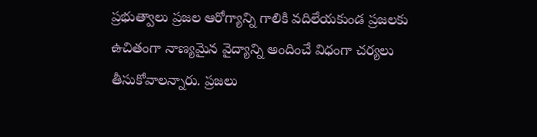ప్రభుత్వాలు ప్రజల ఆరోగ్యాన్ని గాలికి వదిలేయకుండ ప్రజలకు ఉచితంగా నాణ్యమైన వైద్యాన్ని అందించే విధంగా చర్యలు తీసుకోవాలన్నారు. ప్రజలు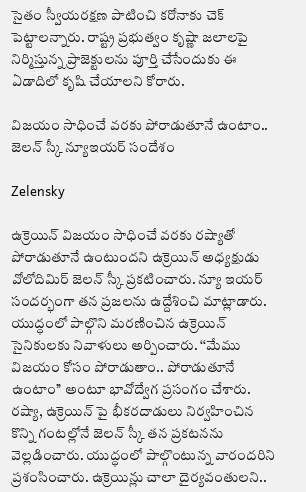సైతం స్వీయరక్షణ పాటించి కరోనాకు చెక్ పెట్టాలన్నారు. రాష్ట్ర ప్రభుత్వం కృష్ణా జలాలపై నిర్మిస్తున్న ప్రాజెక్టులను పూర్తి చేసేందుకు ఈ ఏడాదిలో కృషి చేయాలని కోరారు.

విజయం సాధించే వరకు పోరాడుతూనే ఉంటాం.. జెలన్ స్కీ న్యూఇయర్ సందేశం

Zelensky

ఉక్రెయిన్ విజయం సాధించే వరకు రష్యాతో పోరాడుతూనే ఉంటుందని ఉక్రెయిన్ అధ్యక్షుడు వోలోదిమిర్ జెలన్ స్కీ ప్రకటించారు. న్యూ ఇయర్ సందర్భంగా తన ప్రజలను ఉద్దేశించి మాట్లాడారు. యుద్ధంలో పాల్గొని మరణించిన ఉక్రెయిన్ సైనికులకు నివాళులు అర్పించారు. ‘‘మేము విజయం కోసం పోరాడుతాం.. పోరాడుతూనే ఉంటాం’’ అంటూ భావోద్వేగ ప్రసంగం చేశారు. రష్యా, ఉక్రెయిన్ పై భీకరదాడులు నిర్వహించిన కొన్ని గంటల్లోనే జెలన్ స్కీ తన ప్రకటనను వెల్లడించారు. యుద్ధంలో పాల్గొంటున్న వారందరిని ప్రశంసించారు. ఉక్రెయిన్లు చాలా దైర్యవంతులని..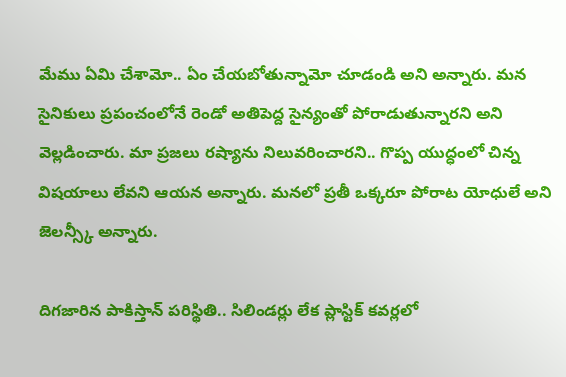మేము ఏమి చేశామో.. ఏం చేయబోతున్నామో చూడండి అని అన్నారు. మన సైనికులు ప్రపంచంలోనే రెండో అతిపెద్ద సైన్యంతో పోరాడుతున్నారని అని వెల్లడించారు. మా ప్రజలు రష్యాను నిలువరించారని.. గొప్ప యుద్ధంలో చిన్న విషయాలు లేవని ఆయన అన్నారు. మనలో ప్రతీ ఒక్కరూ పోరాట యోధులే అని జెలన్స్కీ అన్నారు.

దిగజారిన పాకిస్తాన్ పరిస్థితి.. సిలిండర్లు లేక ప్లాస్టిక్ కవర్లలో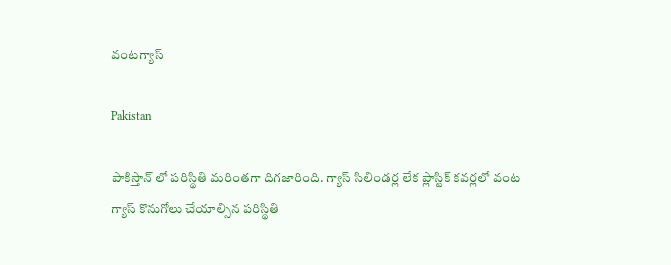వంటగ్యాస్

Pakistan

పాకిస్తాన్ లో పరిస్థితి మరింతగా దిగజారింది. గ్యాస్ సిలిండర్ల లేక ప్లాస్టిక్ కవర్లలో వంట గ్యాస్ కొనుగోలు చేయాల్సిన పరిస్థితి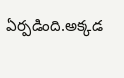ఏర్పడింది.అక్కడ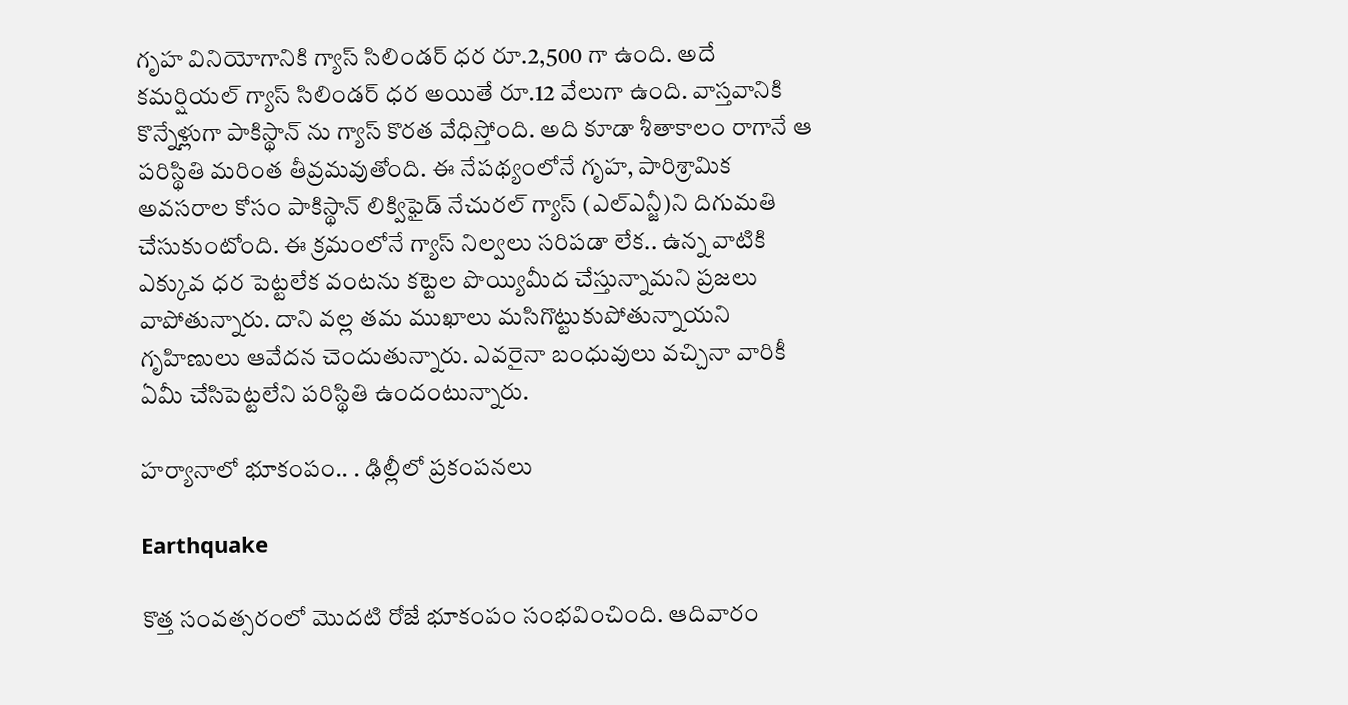గృహ వినియోగానికి గ్యాస్ సిలిండర్ ధర రూ.2,500 గా ఉంది. అదే కమర్షియల్ గ్యాస్ సిలిండర్ ధర అయితే రూ.12 వేలుగా ఉంది. వాస్తవానికి కొన్నేళ్లుగా పాకిస్థాన్ ను గ్యాస్ కొరత వేధిస్తోంది. అది కూడా శీతాకాలం రాగానే ఆ పరిస్థితి మరింత తీవ్రమవుతోంది. ఈ నేపథ్యంలోనే గృహ, పారిశ్రామిక అవసరాల కోసం పాకిస్థాన్ లిక్విఫైడ్ నేచురల్ గ్యాస్ (ఎల్ఎన్జీ)ని దిగుమతి చేసుకుంటోంది. ఈ క్రమంలోనే గ్యాస్ నిల్వలు సరిపడా లేక.. ఉన్న వాటికి ఎక్కువ ధర పెట్టలేక వంటను కట్టెల పొయ్యిమీద చేస్తున్నామని ప్రజలు వాపోతున్నారు. దాని వల్ల తమ ముఖాలు మసిగొట్టుకుపోతున్నాయని గృహిణులు ఆవేదన చెందుతున్నారు. ఎవరైనా బంధువులు వచ్చినా వారికీ ఏమీ చేసిపెట్టలేని పరిస్థితి ఉందంటున్నారు.

హర్యానాలో భూకంపం.. . ఢిల్లీలో ప్రకంపనలు

Earthquake

కొత్త సంవత్సరంలో మొదటి రోజే భూకంపం సంభవించింది. ఆదివారం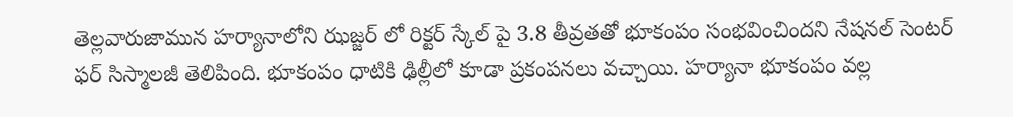తెల్లవారుజామున హర్యానాలోని ఝజ్జర్ లో రిక్టర్ స్కేల్ పై 3.8 తీవ్రతతో భూకంపం సంభవించిందని నేషనల్ సెంటర్ ఫర్ సిస్మాలజీ తెలిపింది. భూకంపం ధాటికి ఢిల్లీలో కూడా ప్రకంపనలు వచ్చాయి. హర్యానా భూకంపం వల్ల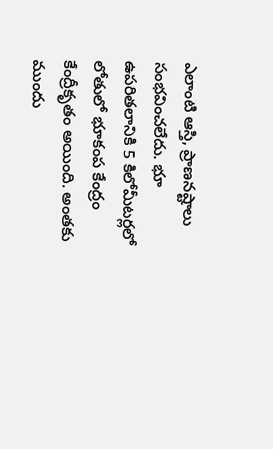ఎలాంటి ఆస్తి, ప్రాణనష్టాలు సంభవించలేదు. భూ ఉపరితలానికి 5 కిలోమీటర్లలో లోతులో భూకంప కేంద్రం కేంద్రీకృతం అయింది. అంతకు ముందు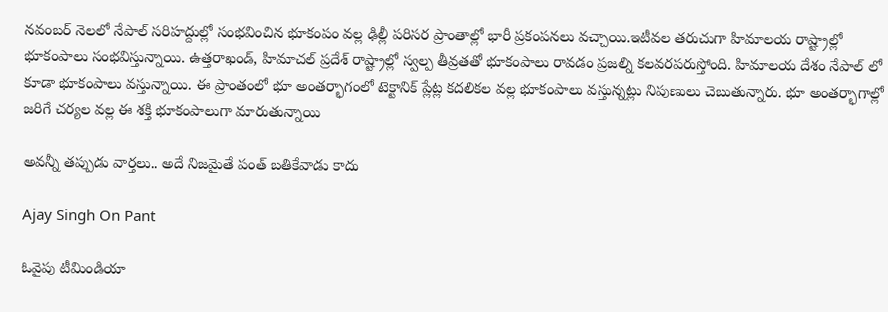నవంబర్ నెలలో నేపాల్ సరిహద్దుల్లో సంభవించిన భూకంపం వల్ల ఢిల్లీ పరిసర ప్రాంతాల్లో భారీ ప్రకంపనలు వచ్చాయి.ఇటీవల తరుచుగా హిమాలయ రాష్ట్రాల్లో భూకంపాలు సంభవిస్తున్నాయి. ఉత్తరాఖండ్, హిమాచల్ ప్రదేశ్ రాష్ట్రాల్లో స్వల్ప తీవ్రతతో భూకంపాలు రావడం ప్రజల్ని కలవరపరుస్తోంది. హిమాలయ దేశం నేపాల్ లో కూడా భూకంపాలు వస్తున్నాయి. ఈ ప్రాంతంలో భూ అంతర్భాగంలో టెక్టానిక్ ప్లేట్ల కదలికల వల్ల భూకంపాలు వస్తున్నట్లు నిపుణులు చెబుతున్నారు. భూ అంతర్భాగాల్లో జరిగే చర్యల వల్ల ఈ శక్తి భూకంపాలుగా మారుతున్నాయి

అవన్నీ తప్పుడు వార్తలు.. అదే నిజమైతే పంత్ బతికేవాడు కాదు

Ajay Singh On Pant

ఓవైపు టీమిండియా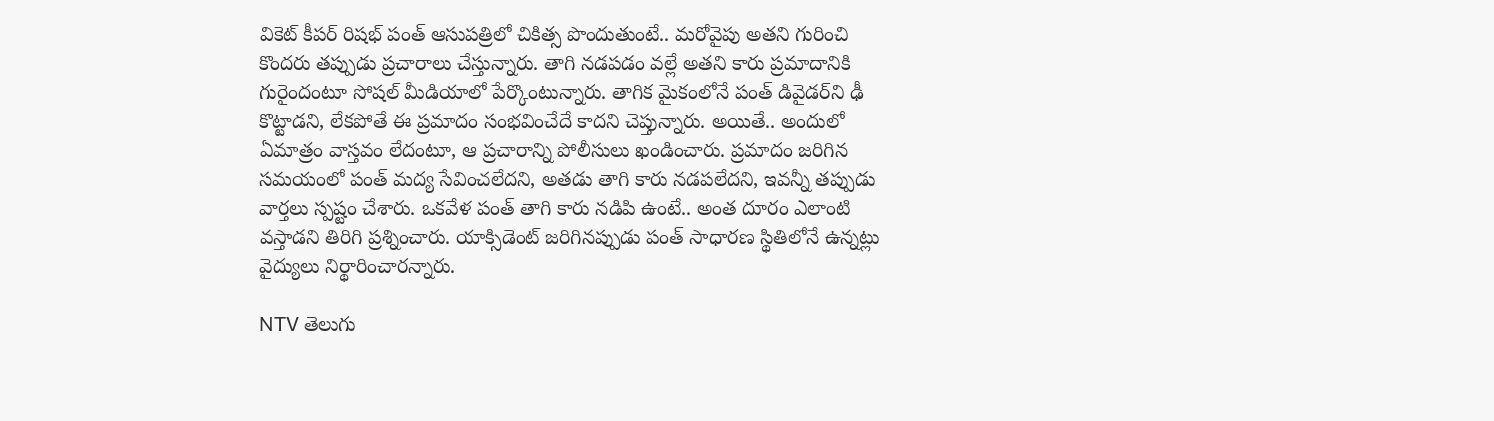వికెట్ కీపర్ రిషభ్ పంత్ ఆసుపత్రిలో చికిత్స పొందుతుంటే.. మరోవైపు అతని గురించి కొందరు తప్పుడు ప్రచారాలు చేస్తున్నారు. తాగి నడపడం వల్లే అతని కారు ప్రమాదానికి గురైందంటూ సోషల్ మీడియాలో పేర్కొంటున్నారు. తాగిక మైకంలోనే పంత్ డివైడర్‌ని ఢీ కొట్టాడని, లేకపోతే ఈ ప్రమాదం సంభవించేదే కాదని చెప్తున్నారు. అయితే.. అందులో ఏమాత్రం వాస్తవం లేదంటూ, ఆ ప్రచారాన్ని పోలీసులు ఖండించారు. ప్రమాదం జరిగిన సమయంలో పంత్ మద్య సేవించలేదని, అతడు తాగి కారు నడపలేదని, ఇవన్నీ తప్పుడు వార్తలు స్పష్టం చేశారు. ఒకవేళ పంత్ తాగి కారు నడిపి ఉంటే.. అంత దూరం ఎలాంటి వస్తాడని తిరిగి ప్రశ్నించారు. యాక్సిడెంట్‌ జరిగినప్పుడు పంత్ సాధారణ స్థితిలోనే ఉన్నట్లు వైద్యులు నిర్థారించారన్నారు.

NTV తెలుగు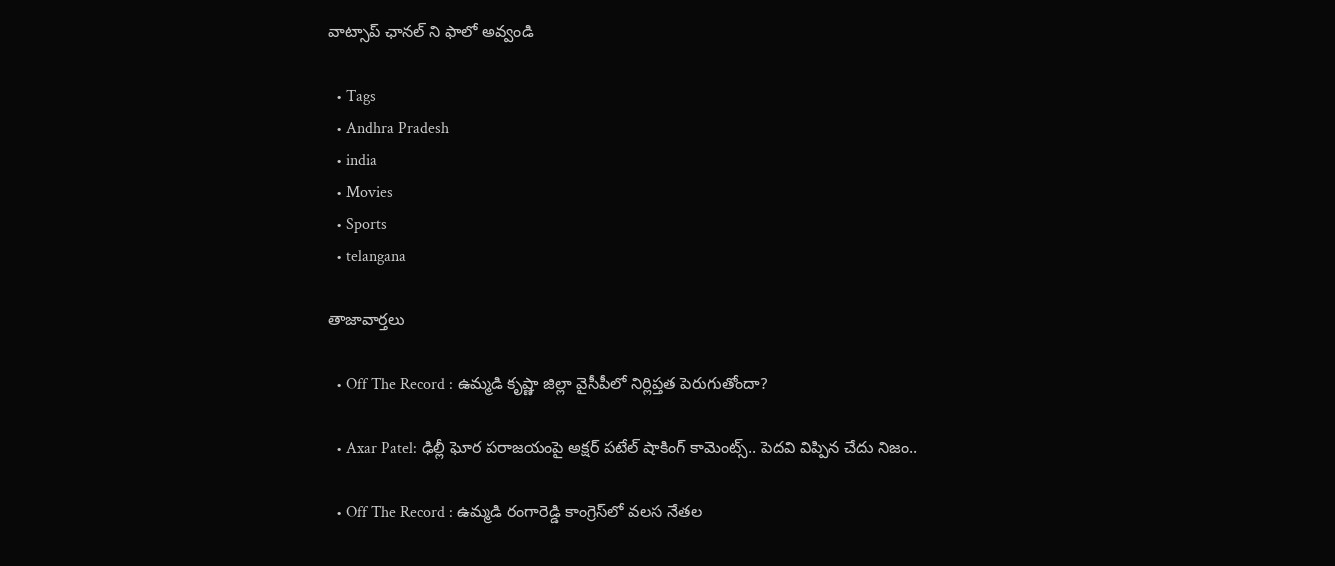వాట్సాప్ ఛానల్ ని ఫాలో అవ్వండి

  • Tags
  • Andhra Pradesh
  • india
  • Movies
  • Sports
  • telangana

తాజావార్తలు

  • Off The Record : ఉమ్మడి కృష్ణా జిల్లా వైసీపీలో నిర్లిప్తత పెరుగుతోందా?

  • Axar Patel: ఢిల్లీ ఘోర పరాజయంపై అక్షర్ పటేల్ షాకింగ్ కామెంట్స్.. పెదవి విప్పిన చేదు నిజం..

  • Off The Record : ఉమ్మడి రంగారెడ్డి కాంగ్రెస్‌లో వలస నేతల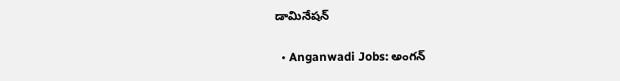డామినేషన్

  • Anganwadi Jobs: అంగన్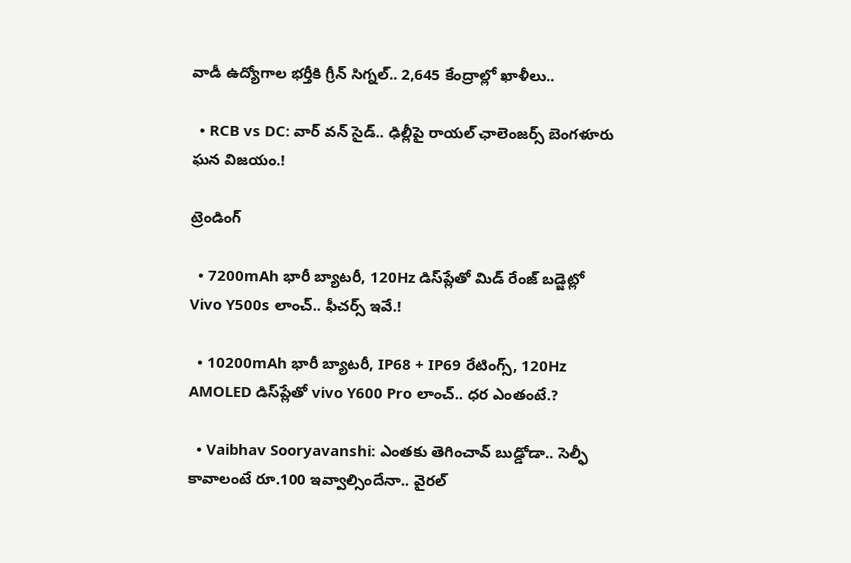వాడీ ఉద్యోగాల భర్తీకి గ్రీన్ సిగ్నల్.. 2,645 కేంద్రాల్లో ఖాళీలు..

  • RCB vs DC: వార్ వన్ సైడ్.. ఢిల్లీపై రాయల్ ఛాలెంజర్స్ బెంగళూరు ఘన విజయం.!

ట్రెండింగ్‌

  • 7200mAh భారీ బ్యాటరీ, 120Hz డిస్‌ప్లేతో మిడ్ రేంజ్ బడ్జెట్లో Vivo Y500s లాంచ్.. ఫీచర్స్ ఇవే.!

  • 10200mAh భారీ బ్యాటరీ, IP68 + IP69 రేటింగ్స్‌, 120Hz AMOLED డిస్‌ప్లేతో vivo Y600 Pro లాంచ్.. ధర ఎంతంటే.?

  • Vaibhav Sooryavanshi: ఎంతకు తెగించావ్ బుడ్డోడా.. సెల్ఫీ కావాలంటే రూ.100 ఇవ్వాల్సిందేనా.. వైరల్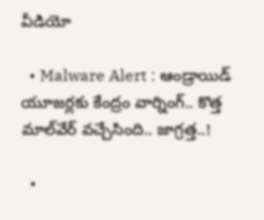వీడియో

  • Malware Alert : ఆండ్రాయిడ్ యూజర్లకు కేంద్రం వార్నింగ్.. కొత్త మాల్‌వేర్ వచ్చేసింది.. జాగ్రత్త..!

  •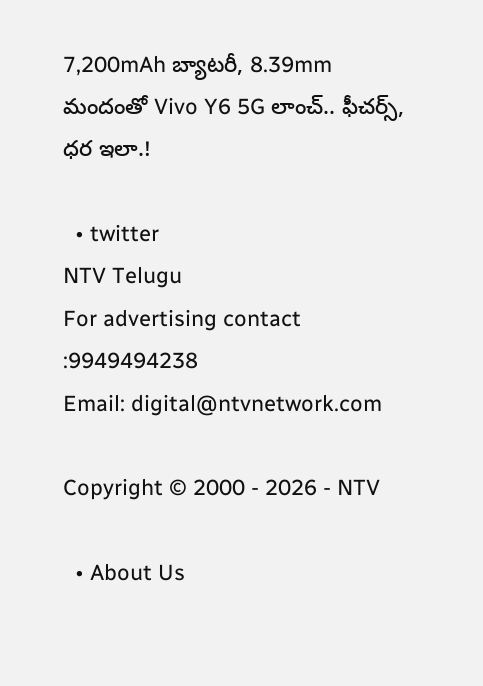7,200mAh బ్యాటరీ, 8.39mm మందంతో Vivo Y6 5G లాంచ్.. ఫీచర్స్, ధర ఇలా.!

  • twitter
NTV Telugu
For advertising contact :9949494238
Email: digital@ntvnetwork.com

Copyright © 2000 - 2026 - NTV

  • About Us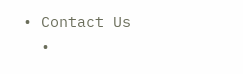• Contact Us
  •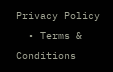Privacy Policy
  • Terms & Conditions